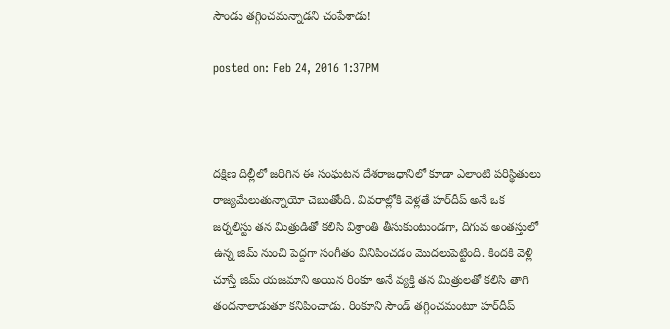సౌండు తగ్గించమన్నాడని చంపేశాడు!

posted on: Feb 24, 2016 1:37PM



దక్షిణ దిల్లీలో జరిగిన ఈ సంఘటన దేశరాజధానిలో కూడా ఎలాంటి పరిస్థితులు రాజ్యమేలుతున్నాయో చెబుతోంది. వివరాల్లోకి వెళ్లతే హర్‌దీప్‌ అనే ఒక జర్నలిస్టు తన మిత్రుడితో కలిసి విశ్రాంతి తీసుకుంటుండగా, దిగువ అంతస్తులో ఉన్న జిమ్‌ నుంచి పెద్దగా సంగీతం వినిపించడం మొదలుపెట్టింది. కిందకి వెళ్లి చూస్తే జిమ్‌ యజమాని అయిన రింకూ అనే వ్యక్తి తన మిత్రులతో కలిసి తాగి తందనాలాడుతూ కనిపించాడు. రింకూని సౌండ్‌ తగ్గించమంటూ హర్‌దీప్‌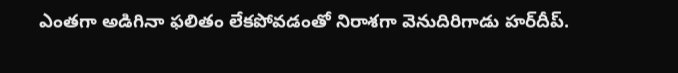ఎంతగా అడిగినా ఫలితం లేకపోవడంతో నిరాశగా వెనుదిరిగాడు హర్‌దీప్‌.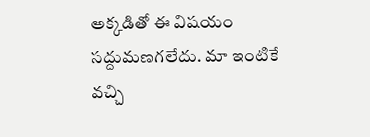అక్కడితో ఈ విషయం సద్దుమణగలేదు. మా ఇంటికే వచ్చి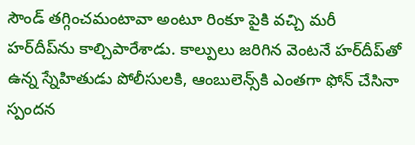సౌండ్‌ తగ్గించమంటావా అంటూ రింకూ పైకి వచ్చి మరీ హర్‌దీప్‌ను కాల్చిపారేశాడు. కాల్పులు జరిగిన వెంటనే హర్‌దీప్‌తో ఉన్న స్నేహితుడు పోలీసులకి, ఆంబులెన్స్‌కి ఎంతగా ఫోన్ చేసినా స్పందన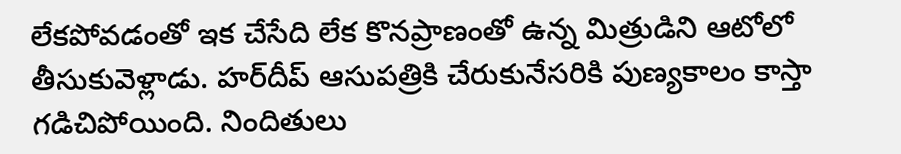లేకపోవడంతో ఇక చేసేది లేక కొనప్రాణంతో ఉన్న మిత్రుడిని ఆటోలో తీసుకువెళ్లాడు. హర్‌దీప్ ఆసుపత్రికి చేరుకునేసరికి పుణ్యకాలం కాస్తా గడిచిపోయింది. నిందితులు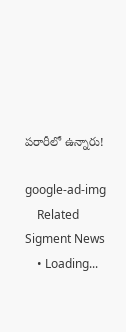పరారీలో ఉన్నారు!

google-ad-img
    Related Sigment News
    • Loading...